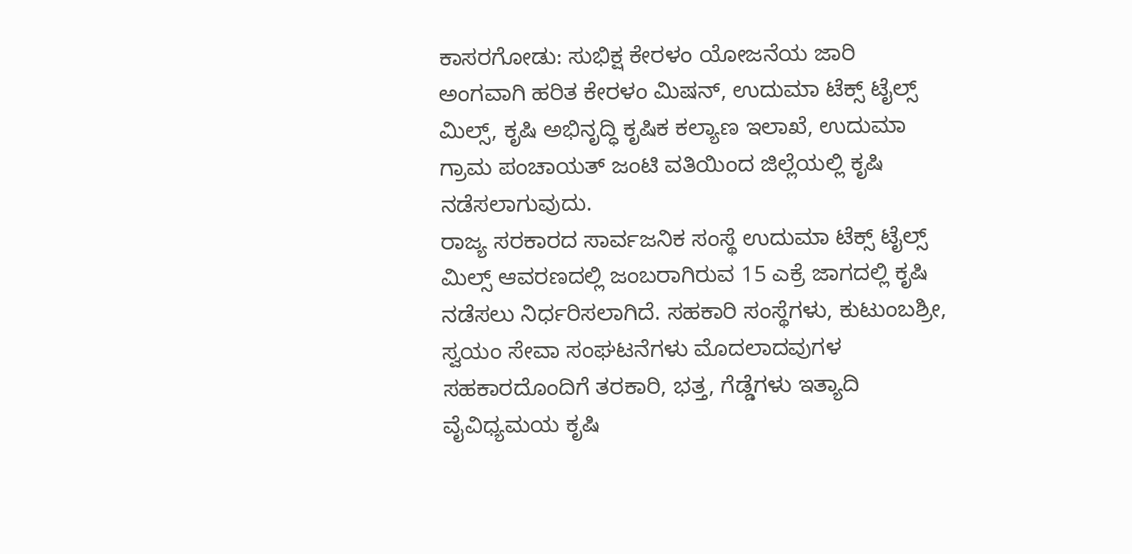ಕಾಸರಗೋಡು: ಸುಭಿಕ್ಷ ಕೇರಳಂ ಯೋಜನೆಯ ಜಾರಿ ಅಂಗವಾಗಿ ಹರಿತ ಕೇರಳಂ ಮಿಷನ್, ಉದುಮಾ ಟೆಕ್ಸ್ ಟೈಲ್ಸ್ ಮಿಲ್ಸ್, ಕೃಷಿ ಅಭಿನೃದ್ಧಿ ಕೃಷಿಕ ಕಲ್ಯಾಣ ಇಲಾಖೆ, ಉದುಮಾ ಗ್ರಾಮ ಪಂಚಾಯತ್ ಜಂಟಿ ವತಿಯಿಂದ ಜಿಲ್ಲೆಯಲ್ಲಿ ಕೃಷಿ ನಡೆಸಲಾಗುವುದು.
ರಾಜ್ಯ ಸರಕಾರದ ಸಾರ್ವಜನಿಕ ಸಂಸ್ಥೆ ಉದುಮಾ ಟೆಕ್ಸ್ ಟೈಲ್ಸ್ ಮಿಲ್ಸ್ ಆವರಣದಲ್ಲಿ ಜಂಬರಾಗಿರುವ 15 ಎಕ್ರೆ ಜಾಗದಲ್ಲಿ ಕೃಷಿ ನಡೆಸಲು ನಿರ್ಧರಿಸಲಾಗಿದೆ. ಸಹಕಾರಿ ಸಂಸ್ಥೆಗಳು, ಕುಟುಂಬಶ್ರೀ, ಸ್ವಯಂ ಸೇವಾ ಸಂಘಟನೆಗಳು ಮೊದಲಾದವುಗಳ ಸಹಕಾರದೊಂದಿಗೆ ತರಕಾರಿ, ಭತ್ತ, ಗೆಡ್ಡೆಗಳು ಇತ್ಯಾದಿ ವೈವಿಧ್ಯಮಯ ಕೃಷಿ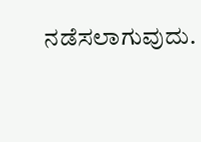ನಡೆಸಲಾಗುವುದು.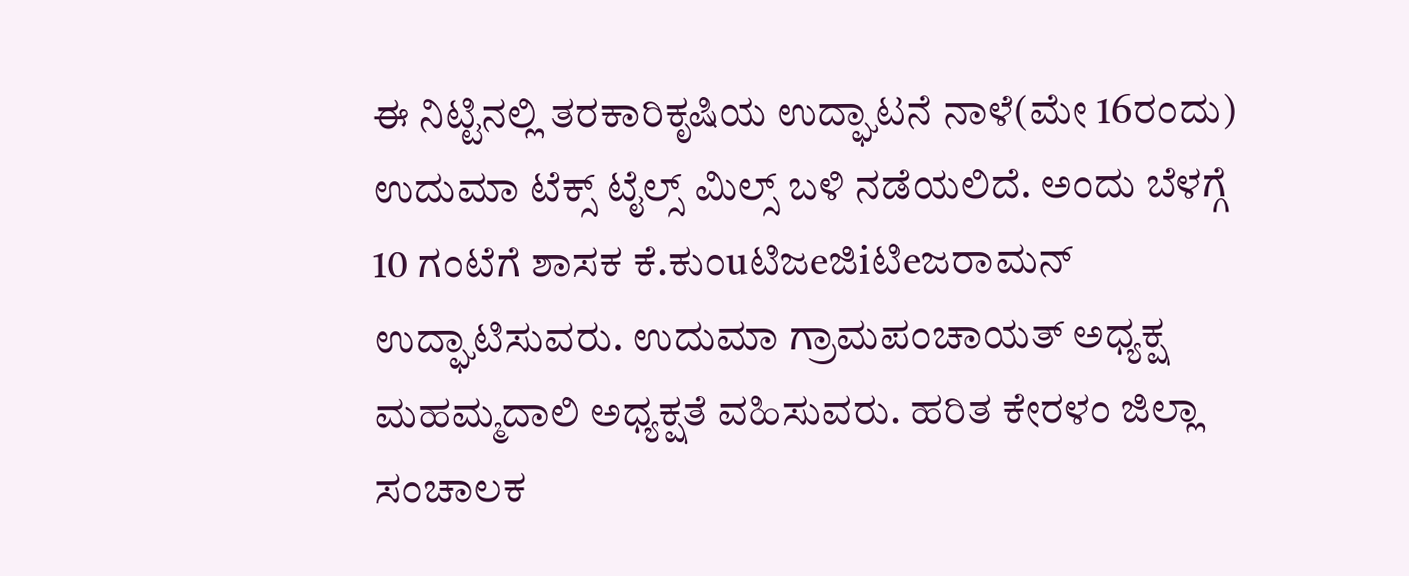ಈ ನಿಟ್ಟಿನಲ್ಲಿ ತರಕಾರಿಕೃಷಿಯ ಉದ್ಘಾಟನೆ ನಾಳೆ(ಮೇ 16ರಂದು) ಉದುಮಾ ಟೆಕ್ಸ್ ಟೈಲ್ಸ್ ಮಿಲ್ಸ್ ಬಳಿ ನಡೆಯಲಿದೆ. ಅಂದು ಬೆಳಗ್ಗೆ 10 ಗಂಟೆಗೆ ಶಾಸಕ ಕೆ.ಕುಂuಟಿಜeಜಿiಟಿeಜರಾಮನ್ ಉದ್ಘಾಟಿಸುವರು. ಉದುಮಾ ಗ್ರಾಮಪಂಚಾಯತ್ ಅಧ್ಯಕ್ಷ ಮಹಮ್ಮದಾಲಿ ಅಧ್ಯಕ್ಷತೆ ವಹಿಸುವರು. ಹರಿತ ಕೇರಳಂ ಜಿಲ್ಲಾ ಸಂಚಾಲಕ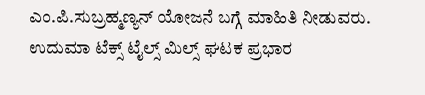ಎಂ.ಪಿ.ಸುಬ್ರಹ್ಮಣ್ಯನ್ ಯೋಜನೆ ಬಗ್ಗೆ ಮಾಹಿತಿ ನೀಡುವರು. ಉದುಮಾ ಟೆಕ್ಸ್ ಟೈಲ್ಸ್ ಮಿಲ್ಸ್ ಘಟಕ ಪ್ರಭಾರ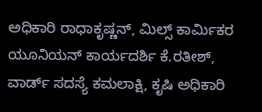ಅಧಿಕಾರಿ ರಾಧಾಕೃಷ್ಣನ್, ಮಿಲ್ಸ್ ಕಾರ್ಮಿಕರ ಯೂನಿಯನ್ ಕಾರ್ಯದರ್ಶಿ ಕೆ.ರತೀಶ್, ವಾರ್ಡ್ ಸದಸ್ಯೆ ಕಮಲಾಕ್ಷಿ, ಕೃಷಿ ಅಧಿಕಾರಿ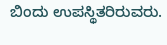ಬಿಂದು ಉಪಸ್ಥಿತರಿರುವರು.